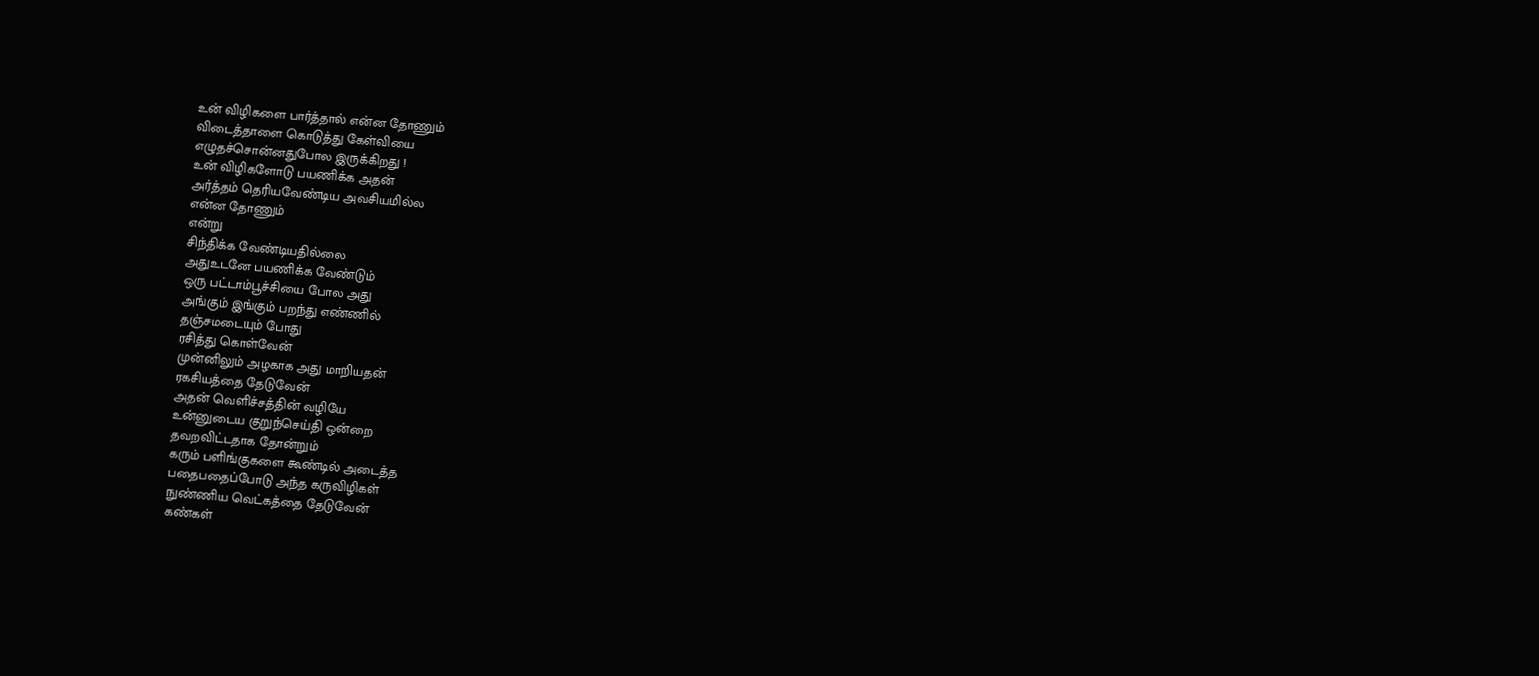உன் விழிகளை பார்த்தால் என்ன தோணும்
விடைத்தாளை கொடுத்து கேள்வியை
எழுதச்சொன்னதுபோல இருக்கிறது !
உன் விழிகளோடு பயணிக்க அதன்
அர்த்தம் தெரியவேண்டிய அவசியமில்ல
என்ன தோணும்
என்று
சிந்திக்க வேண்டியதில்லை
அதுஉடனே பயணிக்க வேண்டும்
ஒரு பட்டாம்பூச்சியை போல அது
அங்கும் இங்கும் பறந்து எண்ணில்
தஞ்சமடையும் போது
ரசித்து கொள்வேன்
முன்னிலும் அழகாக அது மாறியதன்
ரகசியத்தை தேடுவேன்
அதன் வெளிச்சத்தின் வழியே
உன்னுடைய குறுந்செய்தி ஒன்றை
தவறவிட்டதாக தோன்றும்
கரும் பளிங்குகளை கூண்டில் அடைத்த
பதைபதைப்போடு அந்த கருவிழிகள்
நுண்ணிய வெட்கத்தை தேடுவேன்
கண்கள்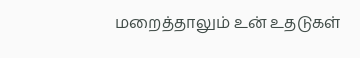மறைத்தாலும் உன் உதடுகள்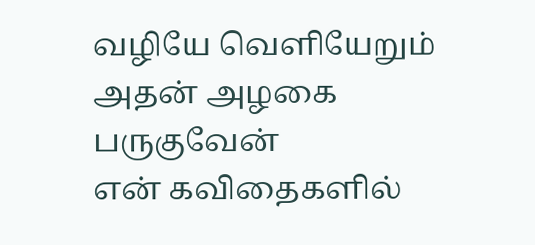வழியே வெளியேறும் அதன் அழகை பருகுவேன்
என் கவிதைகளில்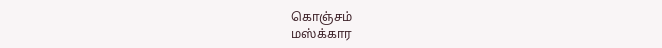கொஞ்சம்
மஸ்க்கார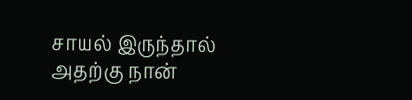சாயல் இருந்தால்
அதற்கு நான்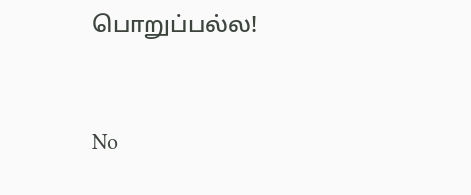பொறுப்பல்ல!


No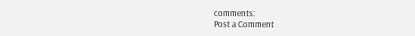comments:
Post a Comment